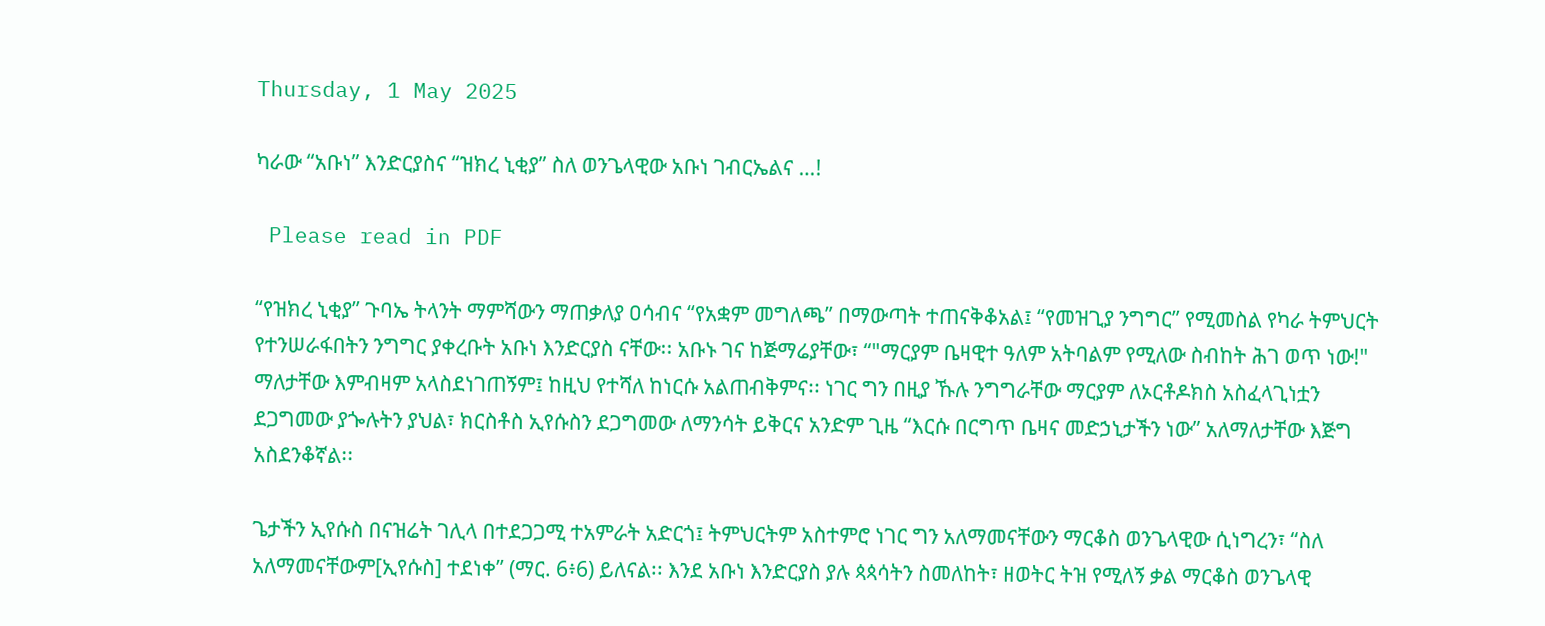Thursday, 1 May 2025

ካራው “አቡነ” እንድርያስና “ዝክረ ኒቂያ” ስለ ወንጌላዊው አቡነ ገብርኤልና …!

 Please read in PDF

“የዝክረ ኒቂያ” ጉባኤ ትላንት ማምሻውን ማጠቃለያ ዐሳብና “የአቋም መግለጫ” በማውጣት ተጠናቅቆአል፤ “የመዝጊያ ንግግር” የሚመስል የካራ ትምህርት የተንሠራፋበትን ንግግር ያቀረቡት አቡነ እንድርያስ ናቸው፡፡ አቡኑ ገና ከጅማሬያቸው፣ “"ማርያም ቤዛዊተ ዓለም አትባልም የሚለው ስብከት ሕገ ወጥ ነው!" ማለታቸው እምብዛም አላስደነገጠኝም፤ ከዚህ የተሻለ ከነርሱ አልጠብቅምና፡፡ ነገር ግን በዚያ ኹሉ ንግግራቸው ማርያም ለኦርቶዶክስ አስፈላጊነቷን ደጋግመው ያጐሉትን ያህል፣ ክርስቶስ ኢየሱስን ደጋግመው ለማንሳት ይቅርና አንድም ጊዜ “እርሱ በርግጥ ቤዛና መድኃኒታችን ነው” አለማለታቸው እጅግ አስደንቆኛል፡፡

ጌታችን ኢየሱስ በናዝሬት ገሊላ በተደጋጋሚ ተአምራት አድርጎ፤ ትምህርትም አስተምሮ ነገር ግን አለማመናቸውን ማርቆስ ወንጌላዊው ሲነግረን፣ “ስለ አለማመናቸውም[ኢየሱስ] ተደነቀ” (ማር. 6፥6) ይለናል፡፡ እንደ አቡነ እንድርያስ ያሉ ጳጳሳትን ስመለከት፣ ዘወትር ትዝ የሚለኝ ቃል ማርቆስ ወንጌላዊ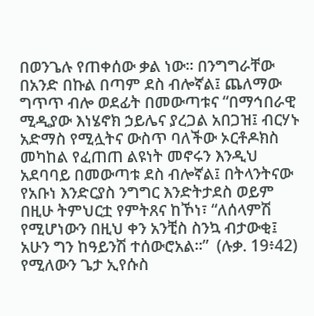በወንጌሉ የጠቀሰው ቃል ነው፡፡ በንግግራቸው በአንድ በኩል በጣም ደስ ብሎኛል፤ ጨለማው ግጥጥ ብሎ ወደፊት በመውጣቱና “በማኅበራዊ ሚዲያው እነሄኖክ ኃይሌና ያረጋል አበጋዝ፤ ብርሃኑ አድማስ የሚሏትና ውስጥ ባለችው ኦርቶዶክስ መካከል የፈጠጠ ልዩነት መኖሩን እንዲህ አደባባይ በመውጣቱ ደስ ብሎኛል፤ በትላንትናው የአቡነ እንድርያስ ንግግር እንድትታደስ ወይም በዚሁ ትምህርቷ የምትጸና ከኾነ፣ “ለሰላምሽ የሚሆነውን በዚህ ቀን አንቺስ ስንኳ ብታውቂ፤ አሁን ግን ከዓይንሽ ተሰውሮአል።”  (ሉቃ. 19፥42) የሚለውን ጌታ ኢየሱስ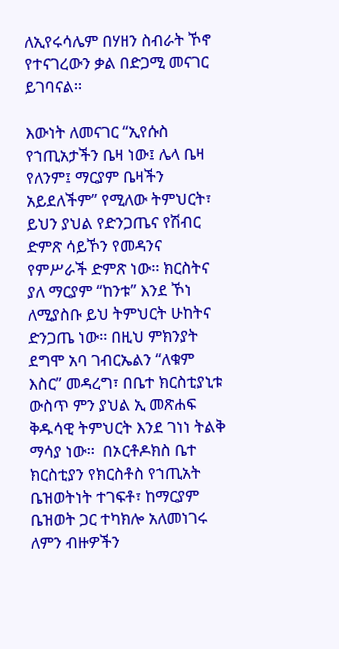ለኢየሩሳሌም በሃዘን ስብራት ኾኖ የተናገረውን ቃል በድጋሚ መናገር ይገባናል፡፡

እውነት ለመናገር “ኢየሱስ የኀጢአታችን ቤዛ ነው፤ ሌላ ቤዛ የለንም፤ ማርያም ቤዛችን አይደለችም” የሚለው ትምህርት፣ ይህን ያህል የድንጋጤና የሽብር ድምጽ ሳይኾን የመዳንና የምሥራች ድምጽ ነው፡፡ ክርስትና ያለ ማርያም “ከንቱ” እንደ ኾነ ለሚያስቡ ይህ ትምህርት ሁከትና ድንጋጤ ነው፡፡ በዚህ ምክንያት ደግሞ አባ ገብርኤልን “ለቁም እስር” መዳረግ፣ በቤተ ክርስቲያኒቱ ውስጥ ምን ያህል ኢ መጽሐፍ ቅዱሳዊ ትምህርት እንደ ገነነ ትልቅ ማሳያ ነው፡፡  በኦርቶዶክስ ቤተ ክርስቲያን የክርስቶስ የኀጢአት ቤዝወትነት ተገፍቶ፣ ከማርያም ቤዝወት ጋር ተካክሎ አለመነገሩ ለምን ብዙዎችን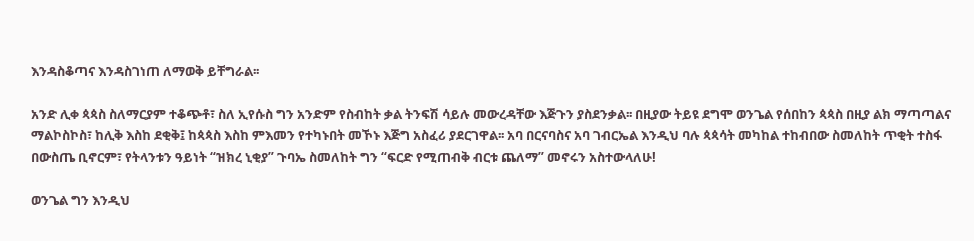እንዳስቆጣና እንዳስገነጠ ለማወቅ ይቸግራል፡፡

አንድ ሊቀ ጳጳስ ስለማርያም ተቆጭቶ፣ ስለ ኢየሱስ ግን አንድም የስብከት ቃል ትንፍሽ ሳይሉ መውረዳቸው እጅጉን ያስደንቃል፡፡ በዚያው ትይዩ ደግሞ ወንጌል የሰበከን ጳጳስ በዚያ ልክ ማጣጣልና ማልኮስኮስ፣ ከሊቅ እስከ ደቂቅ፤ ከጳጳስ እስከ ምእመን የተካኑበት መኾኑ እጅግ አስፈሪ ያደርገዋል፡፡ አባ በርናባስና አባ ገብርኤል እንዲህ ባሉ ጳጳሳት መካከል ተከብበው ስመለከት ጥቂት ተስፋ በውስጤ ቢኖርም፣ የትላንቱን ዓይነት “ዝክረ ኒቂያ” ጉባኤ ስመለከት ግን “ፍርድ የሚጠብቅ ብርቱ ጨለማ” መኖሩን አስተውላለሁ!

ወንጌል ግን እንዲህ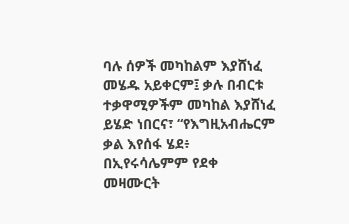ባሉ ሰዎች መካከልም እያሸነፈ መሄዱ አይቀርም፤ ቃሉ በብርቱ ተቃዋሚዎችም መካከል እያሸነፈ ይሄድ ነበርና፣ “የእግዚአብሔርም ቃል እየሰፋ ሄደ፥ በኢየሩሳሌምም የደቀ መዛሙርት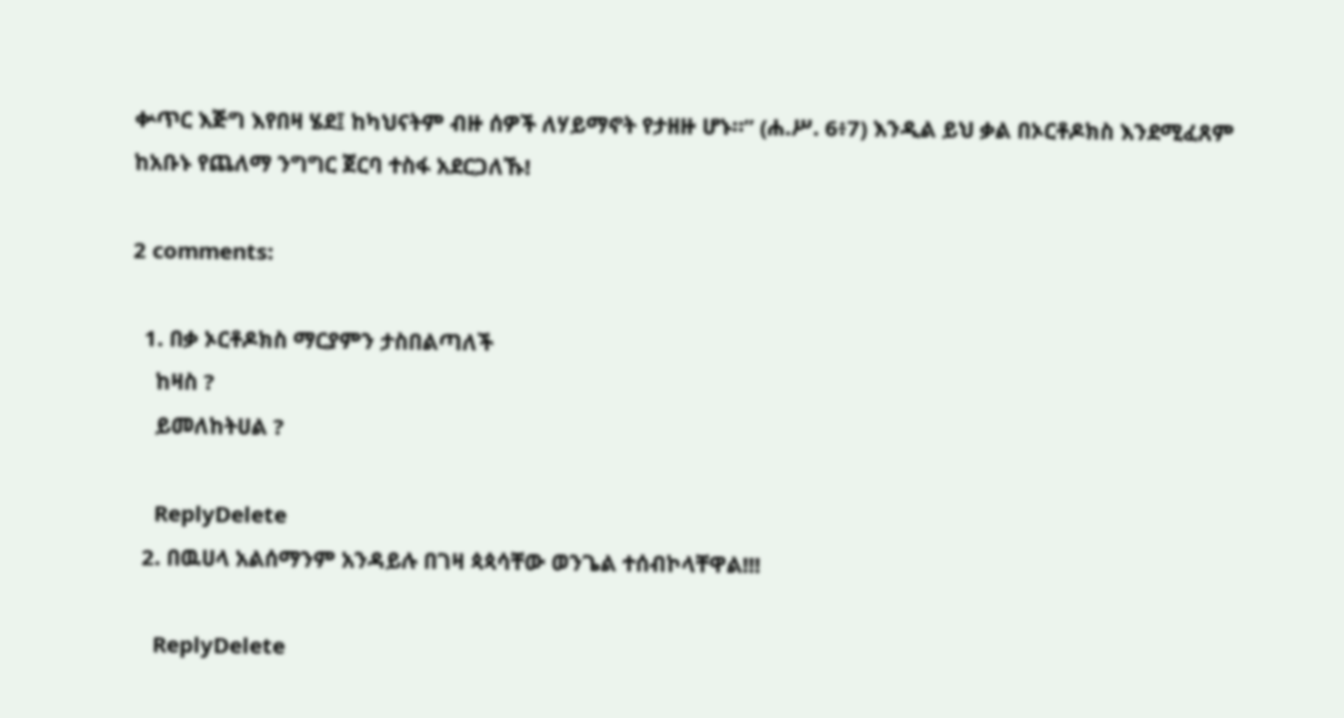ቍጥር እጅግ እየበዛ ሄደ፤ ከካህናትም ብዙ ሰዎች ለሃይማኖት የታዘዙ ሆኑ።” (ሐ.ሥ. 6፥7) እንዲል ይህ ቃል በኦርቶዶክስ እንደሚፈጸም ከአቡኑ የጨለማ ንግግር ጀርባ ተስፋ አደርጋለኹ!

2 comments:

  1. በቃ ኦርቶዶክስ ማርያምን ታስበልጣለች
    ከዛስ ?
    ይመለከትሀል ?

    ReplyDelete
  2. በዉሀላ አልሰማንም አንዳይሉ በገዛ ጳጳሳቸው ወንጌል ተሰብኮላቸዋል!!!

    ReplyDelete